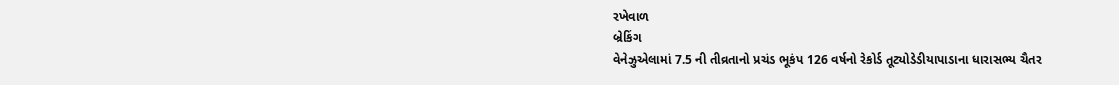રખેવાળ
બ્રેકિંગ
વેનેઝુએલામાં 7.5 ની તીવ્રતાનો પ્રચંડ ભૂકંપ 126 વર્ષનો રેકોર્ડ તૂટ્યોડેડીયાપાડાના ધારાસભ્ય ચૈતર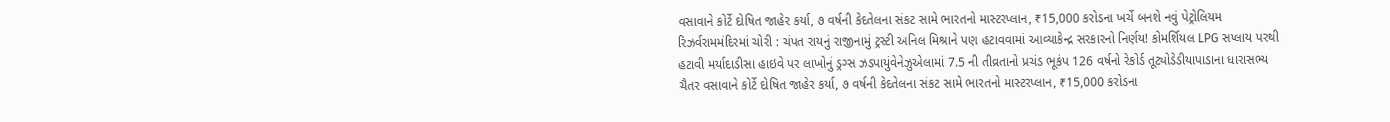વસાવાને કોર્ટે દોષિત જાહેર કર્યા, ૭ વર્ષની કેદતેલના સંકટ સામે ભારતનો માસ્ટરપ્લાન, ₹15,000 કરોડના ખર્ચે બનશે નવું પેટ્રોલિયમ રિઝર્વરામમંદિરમાં ચોરી : ચંપત રાયનું રાજીનામું ટ્રસ્ટી અનિલ મિશ્રાને પણ હટાવવામાં આવ્યાકેન્દ્ર સરકારનો નિર્ણય! કોમર્શિયલ LPG સપ્લાય પરથી હટાવી મર્યાદાડીસા હાઇવે પર લાખોનું ડ્રગ્સ ઝડપાયુંવેનેઝુએલામાં 7.5 ની તીવ્રતાનો પ્રચંડ ભૂકંપ 126 વર્ષનો રેકોર્ડ તૂટ્યોડેડીયાપાડાના ધારાસભ્ય ચૈતર વસાવાને કોર્ટે દોષિત જાહેર કર્યા, ૭ વર્ષની કેદતેલના સંકટ સામે ભારતનો માસ્ટરપ્લાન, ₹15,000 કરોડના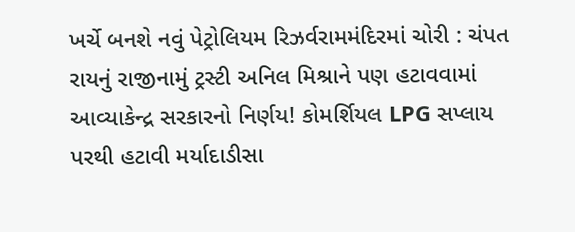ખર્ચે બનશે નવું પેટ્રોલિયમ રિઝર્વરામમંદિરમાં ચોરી : ચંપત રાયનું રાજીનામું ટ્રસ્ટી અનિલ મિશ્રાને પણ હટાવવામાં આવ્યાકેન્દ્ર સરકારનો નિર્ણય! કોમર્શિયલ LPG સપ્લાય પરથી હટાવી મર્યાદાડીસા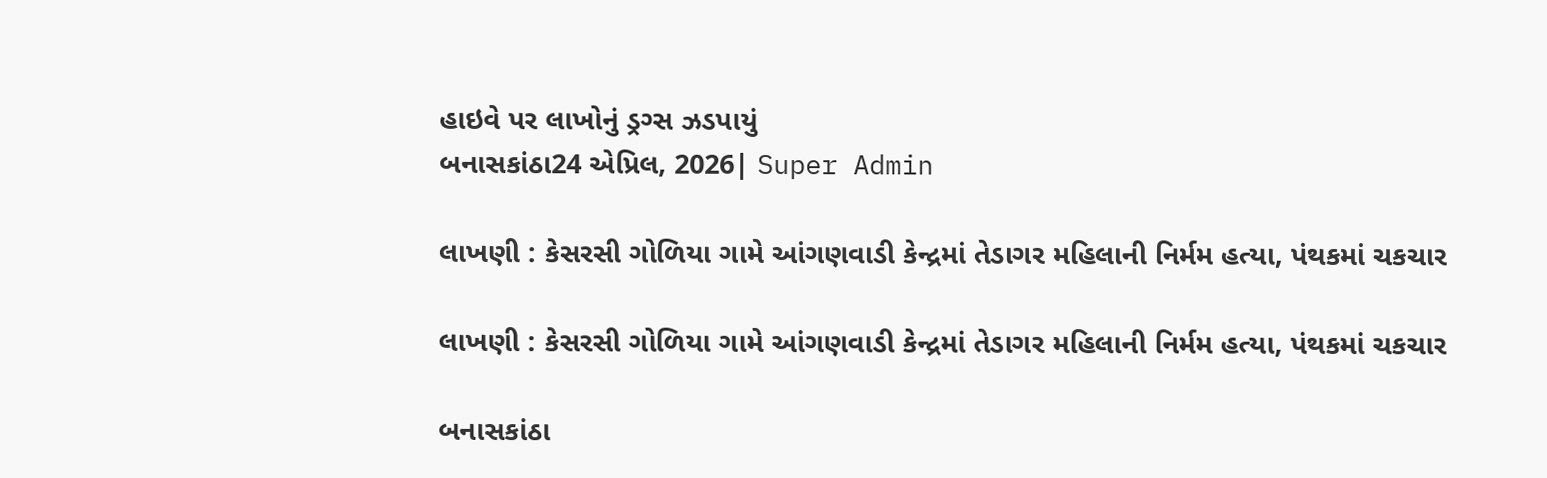હાઇવે પર લાખોનું ડ્રગ્સ ઝડપાયું
બનાસકાંઠા24 એપ્રિલ, 2026| Super Admin

લાખણી : કેસરસી ગોળિયા ગામે આંગણવાડી કેન્દ્રમાં તેડાગર મહિલાની નિર્મમ હત્યા, પંથકમાં ચકચાર

લાખણી : કેસરસી ગોળિયા ગામે આંગણવાડી કેન્દ્રમાં તેડાગર મહિલાની નિર્મમ હત્યા, પંથકમાં ચકચાર

બનાસકાંઠા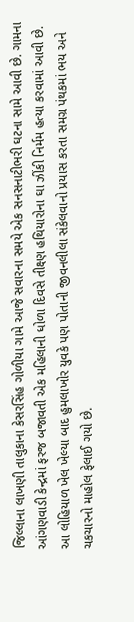જિલ્લાના લાખણી તાલુકાના કેસરસિંહ ગોળીયા ગામે આજે સવારના સમયે એક સનસનાટીભરી ઘટના સામે આવી છે. ગામના આંગણવાડી કેન્દ્રમાં ફરજ બજાવતી એક મહિલાની ધોળા દિવસે તીક્ષ્ણ હથિયારોના ઘા ઝીંકી નિર્મમ હત્યા કરવામાં આવી છે. આ લોહિયાળ ખેલ ખેલ્યા બાદ હુમલાખોર યુવકે પણ પોતાની જીવનલીલા સંકેલવાનો પ્રયાસ કરતા સમગ્ર પંથકમાં ભય અને ચકચારનો માહોલ ફેલાઈ ગયો છે.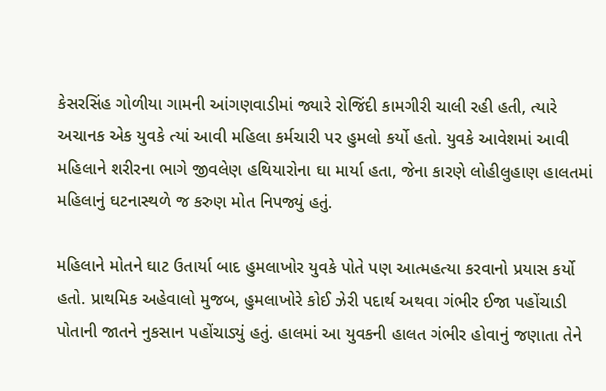કેસરસિંહ ગોળીયા ગામની આંગણવાડીમાં જ્યારે રોજિંદી કામગીરી ચાલી રહી હતી, ત્યારે અચાનક એક યુવકે ત્યાં આવી મહિલા કર્મચારી પર હુમલો કર્યો હતો. યુવકે આવેશમાં આવી મહિલાને શરીરના ભાગે જીવલેણ હથિયારોના ઘા માર્યા હતા, જેના કારણે લોહીલુહાણ હાલતમાં મહિલાનું ઘટનાસ્થળે જ કરુણ મોત નિપજ્યું હતું.

મહિલાને મોતને ઘાટ ઉતાર્યા બાદ હુમલાખોર યુવકે પોતે પણ આત્મહત્યા કરવાનો પ્રયાસ કર્યો હતો. પ્રાથમિક અહેવાલો મુજબ, હુમલાખોરે કોઈ ઝેરી પદાર્થ અથવા ગંભીર ઈજા પહોંચાડી પોતાની જાતને નુકસાન પહોંચાડ્યું હતું. હાલમાં આ યુવકની હાલત ગંભીર હોવાનું જણાતા તેને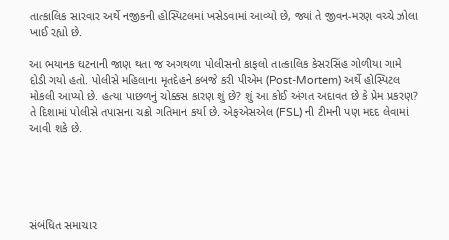તાત્કાલિક સારવાર અર્થે નજીકની હોસ્પિટલમાં ખસેડવામાં આવ્યો છે, જ્યાં તે જીવન-મરણ વચ્ચે ઝોલા ખાઈ રહ્યો છે.

આ ભયાનક ઘટનાની જાણ થતા જ અગથળા પોલીસનો કાફલો તાત્કાલિક કેસરસિંહ ગોળીયા ગામે દોડી ગયો હતો. પોલીસે મહિલાના મૃતદેહને કબજે કરી પીએમ (Post-Mortem) અર્થે હોસ્પિટલ મોકલી આપ્યો છે. હત્યા પાછળનું ચોક્કસ કારણ શું છે? શું આ કોઈ અંગત અદાવત છે કે પ્રેમ પ્રકરણ? તે દિશામાં પોલીસે તપાસના ચક્રો ગતિમાન કર્યા છે. એફએસએલ (FSL) ની ટીમની પણ મદદ લેવામાં આવી શકે છે.





સંબંધિત સમાચાર